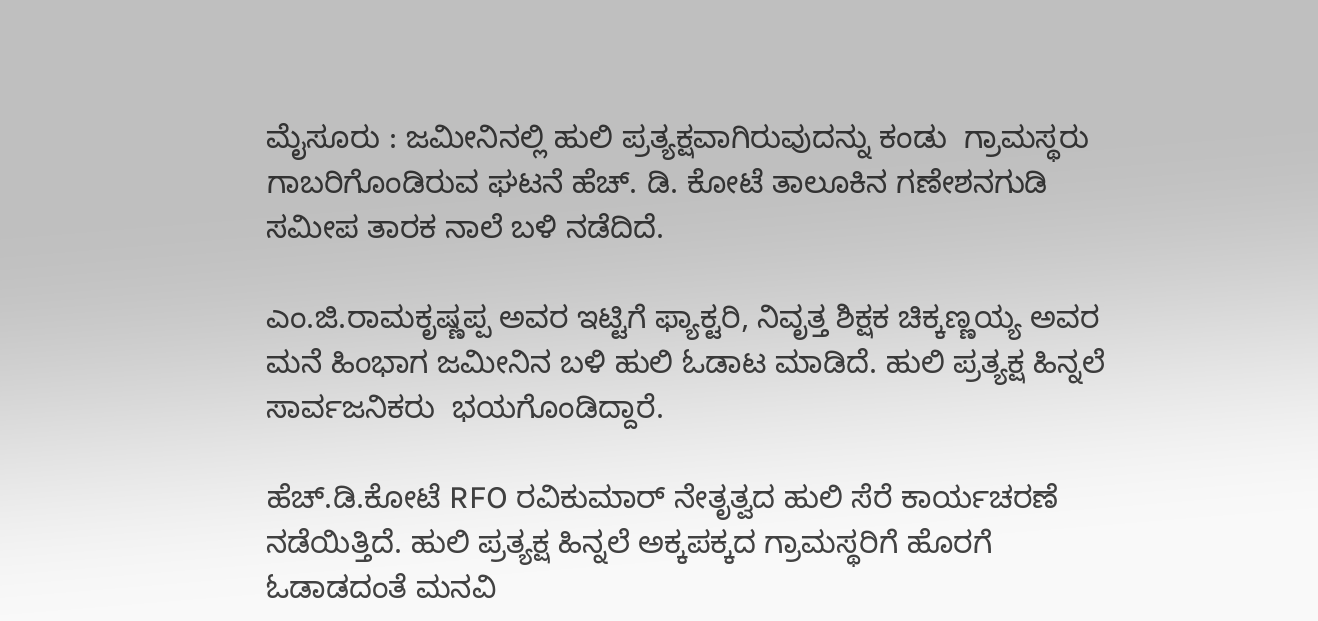ಮೈಸೂರು : ಜಮೀನಿನಲ್ಲಿ ಹುಲಿ ಪ್ರತ್ಯಕ್ಷವಾಗಿರುವುದನ್ನು ಕಂಡು  ಗ್ರಾಮಸ್ಥರು ಗಾಬರಿಗೊಂಡಿರುವ ಘಟನೆ ಹೆಚ್. ಡಿ. ಕೋಟೆ ತಾಲೂಕಿನ ಗಣೇಶನಗುಡಿ ಸಮೀಪ ತಾರಕ ನಾಲೆ ಬಳಿ ನಡೆದಿದೆ.

ಎಂ.ಜಿ.ರಾಮಕೃಷ್ಣಪ್ಪ ಅವರ ಇಟ್ಟಿಗೆ ಫ್ಯಾಕ್ಟರಿ, ನಿವೃತ್ತ ಶಿಕ್ಷಕ ಚಿಕ್ಕಣ್ಣಯ್ಯ ಅವರ ಮನೆ ಹಿಂಭಾಗ ಜಮೀನಿನ ಬಳಿ ಹುಲಿ ಓಡಾಟ ಮಾಡಿದೆ. ಹುಲಿ ಪ್ರತ್ಯಕ್ಷ ಹಿನ್ನಲೆ ಸಾರ್ವಜನಿಕರು  ಭಯಗೊಂಡಿದ್ದಾರೆ.

ಹೆಚ್.ಡಿ.ಕೋಟೆ RFO ರವಿಕುಮಾರ್ ನೇತೃತ್ವದ ಹುಲಿ ಸೆರೆ ಕಾರ್ಯಚರಣೆ ನಡೆಯಿತ್ತಿದೆ. ಹುಲಿ ಪ್ರತ್ಯಕ್ಷ ಹಿನ್ನಲೆ ಅಕ್ಕಪಕ್ಕದ ಗ್ರಾಮಸ್ಥರಿಗೆ ಹೊರಗೆ ಓಡಾಡದಂತೆ ಮನವಿ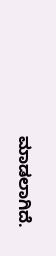ಮಾಡಲಾಗಿದೆ.